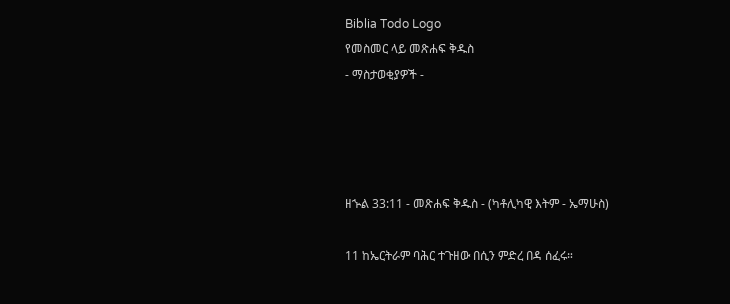Biblia Todo Logo
የመስመር ላይ መጽሐፍ ቅዱስ
- ማስታወቂያዎች -




ዘኍል 33:11 - መጽሐፍ ቅዱስ - (ካቶሊካዊ እትም - ኤማሁስ)

11 ከኤርትራም ባሕር ተጉዘው በሲን ምድረ በዳ ሰፈሩ።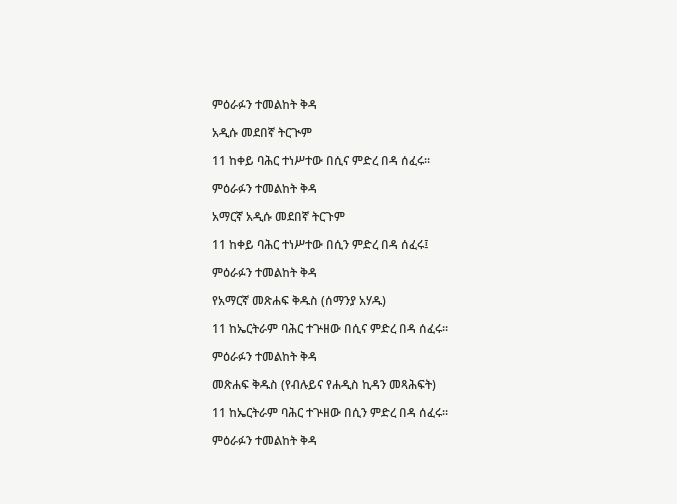ምዕራፉን ተመልከት ቅዳ

አዲሱ መደበኛ ትርጒም

11 ከቀይ ባሕር ተነሥተው በሲና ምድረ በዳ ሰፈሩ።

ምዕራፉን ተመልከት ቅዳ

አማርኛ አዲሱ መደበኛ ትርጉም

11 ከቀይ ባሕር ተነሥተው በሲን ምድረ በዳ ሰፈሩ፤

ምዕራፉን ተመልከት ቅዳ

የአማርኛ መጽሐፍ ቅዱስ (ሰማንያ አሃዱ)

11 ከኤርትራም ባሕር ተጕዘው በሲና ምድረ በዳ ሰፈሩ።

ምዕራፉን ተመልከት ቅዳ

መጽሐፍ ቅዱስ (የብሉይና የሐዲስ ኪዳን መጻሕፍት)

11 ከኤርትራም ባሕር ተጕዘው በሲን ምድረ በዳ ሰፈሩ።

ምዕራፉን ተመልከት ቅዳ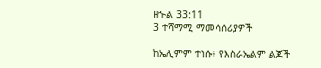ዘኍል 33:11
3 ተሻማሚ ማመሳሰሪያዎች

ከኤሊምም ተነሱ፥ የእስራኤልም ልጆች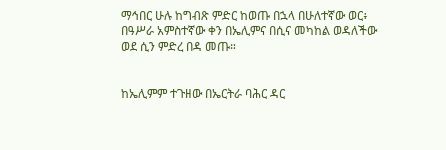ማኅበር ሁሉ ከግብጽ ምድር ከወጡ በኋላ በሁለተኛው ወር፥ በዓሥራ አምስተኛው ቀን በኤሊምና በሲና መካከል ወዳለችው ወደ ሲን ምድረ በዳ መጡ።


ከኤሊምም ተጉዘው በኤርትራ ባሕር ዳር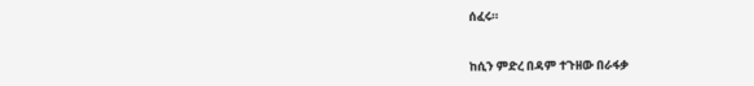ሰፈሩ።


ከሲን ምድረ በዳም ተጉዘው በራፋቃ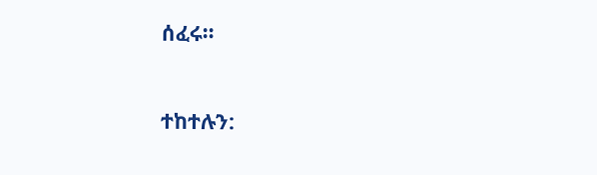ሰፈሩ።


ተከተሉን: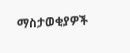ማስታወቂያዎች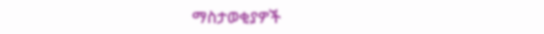ማስታወቂያዎች